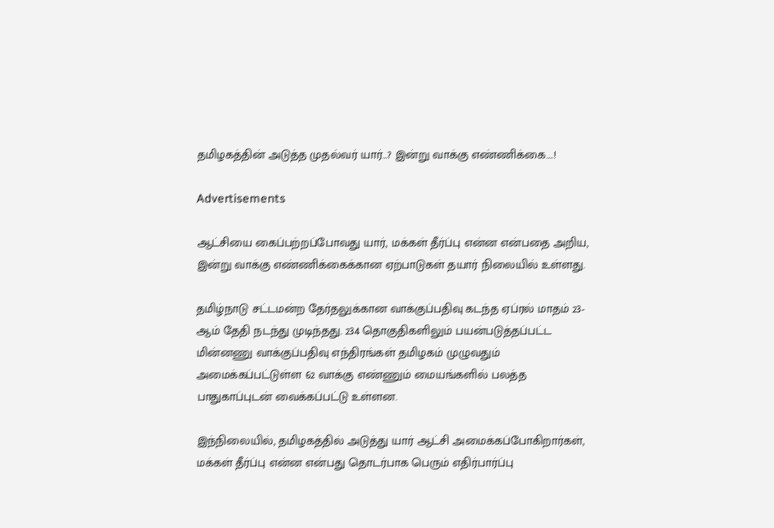தமிழகத்தின் அடுத்த முதல்வர் யார்…? இன்று வாக்கு எண்ணிக்கை….!

Advertisements

ஆட்சியை கைப்பற்றப்போவது யார், மக்கள் தீர்ப்பு என்ன என்பதை அறிய,  இன்று வாக்கு எண்ணிக்கைக்கான ஏற்பாடுகள் தயார் நிலையில் உள்ளது.

தமிழ்நாடு சட்டமன்ற தேர்தலுக்கான வாக்குப்பதிவு கடந்த ஏப்ரல் மாதம் 23-ஆம் தேதி நடந்து முடிந்தது. 234 தொகுதிகளிலும் பயன்படுத்தப்பட்ட மின்னணு வாக்குப்பதிவு எந்திரங்கள் தமிழகம் முழுவதும் அமைக்கப்பட்டுள்ள 62 வாக்கு எண்ணும் மையங்களில் பலத்த பாதுகாப்புடன் வைக்கப்பட்டு உள்ளன.

இந்நிலையில், தமிழகத்தில் அடுத்து யார் ஆட்சி அமைக்கப்போகிறார்கள், மக்கள் தீர்ப்பு என்ன என்பது தொடர்பாக பெரும் எதிர்பார்ப்பு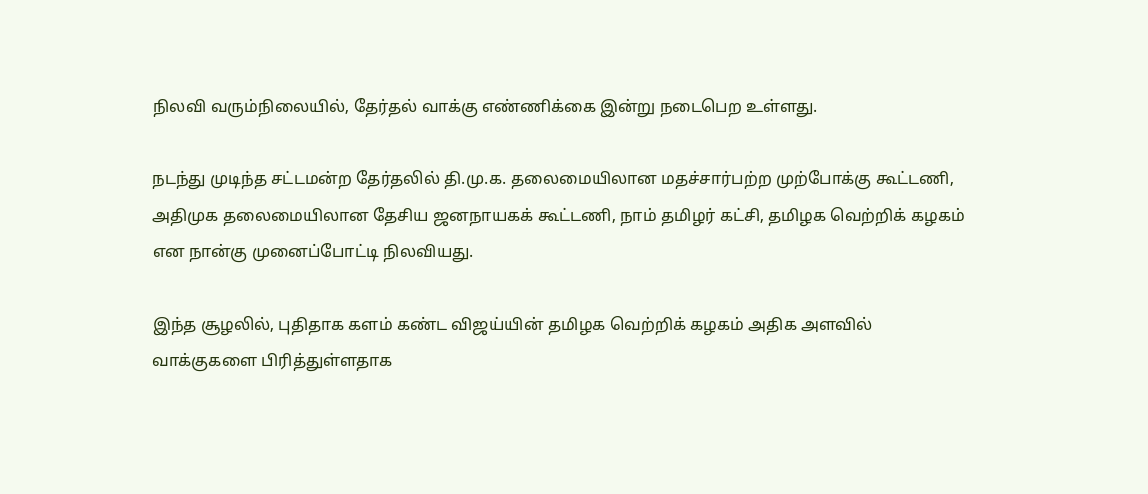நிலவி வரும்நிலையில், தேர்தல் வாக்கு எண்ணிக்கை இன்று நடைபெற உள்ளது.

நடந்து முடிந்த சட்டமன்ற தேர்தலில் தி.மு.க. தலைமையிலான மதச்சார்பற்ற முற்போக்கு கூட்டணி, அதிமுக தலைமையிலான தேசிய ஜனநாயகக் கூட்டணி, நாம் தமிழர் கட்சி, தமிழக வெற்றிக் கழகம் என நான்கு முனைப்போட்டி நிலவியது.

இந்த சூழலில், புதிதாக களம் கண்ட விஜய்யின் தமிழக வெற்றிக் கழகம் அதிக அளவில் வாக்குகளை பிரித்துள்ளதாக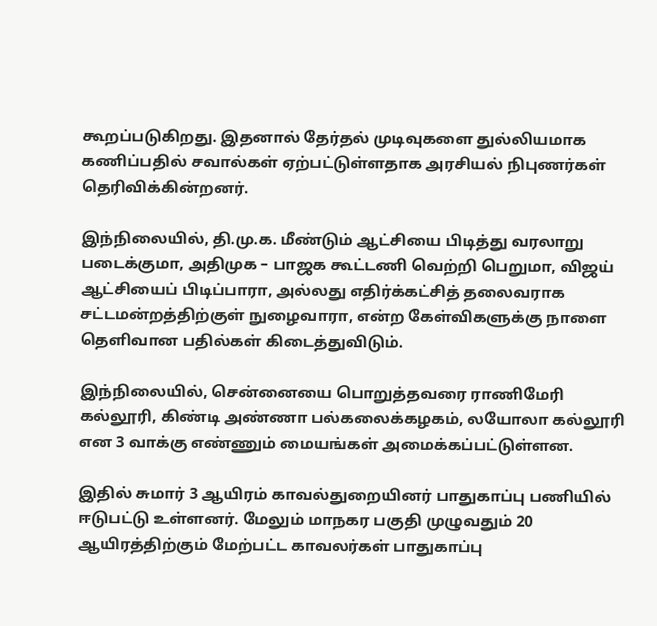கூறப்படுகிறது. இதனால் தேர்தல் முடிவுகளை துல்லியமாக கணிப்பதில் சவால்கள் ஏற்பட்டுள்ளதாக அரசியல் நிபுணர்கள் தெரிவிக்கின்றனர்.

இந்நிலையில், தி.மு.க. மீண்டும் ஆட்சியை பிடித்து வரலாறு படைக்குமா, அதிமுக – பாஜக கூட்டணி வெற்றி பெறுமா, விஜய் ஆட்சியைப் பிடிப்பாரா, அல்லது எதிர்க்கட்சித் தலைவராக சட்டமன்றத்திற்குள் நுழைவாரா, என்ற கேள்விகளுக்கு நாளை தெளிவான பதில்கள் கிடைத்துவிடும்.

இந்நிலையில், சென்னையை பொறுத்தவரை ராணிமேரி கல்லூரி, கிண்டி அண்ணா பல்கலைக்கழகம், லயோலா கல்லூரி என 3 வாக்கு எண்ணும் மையங்கள் அமைக்கப்பட்டுள்ளன.

இதில் சுமார் 3 ஆயிரம் காவல்துறையினர் பாதுகாப்பு பணியில் ஈடுபட்டு உள்ளனர். மேலும் மாநகர பகுதி முழுவதும் 20 ஆயிரத்திற்கும் மேற்பட்ட காவலர்கள் பாதுகாப்பு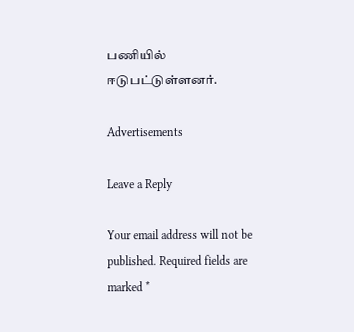பணியில் ஈடுபட்டுள்ளனர்.

Advertisements

Leave a Reply

Your email address will not be published. Required fields are marked *